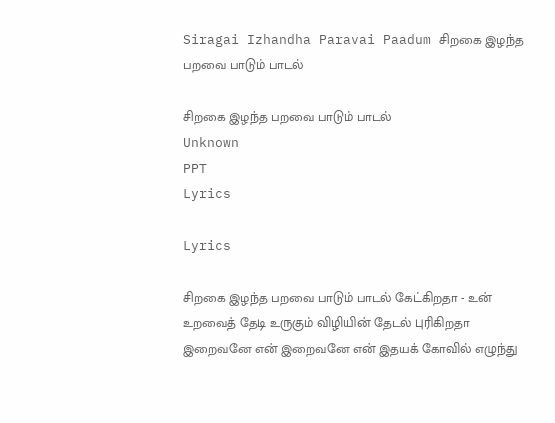Siragai Izhandha Paravai Paadum சிறகை இழந்த பறவை பாடும் பாடல்

சிறகை இழந்த பறவை பாடும் பாடல்
Unknown
PPT
Lyrics

Lyrics

சிறகை இழந்த பறவை பாடும் பாடல் கேட்கிறதா - உன் உறவைத் தேடி உருகும் விழியின் தேடல் புரிகிறதா இறைவனே என் இறைவனே என் இதயக் கோவில் எழுந்து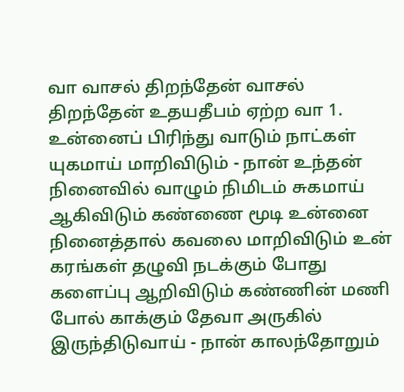வா வாசல் திறந்தேன் வாசல் திறந்தேன் உதயதீபம் ஏற்ற வா 1. உன்னைப் பிரிந்து வாடும் நாட்கள் யுகமாய் மாறிவிடும் - நான் உந்தன் நினைவில் வாழும் நிமிடம் சுகமாய் ஆகிவிடும் கண்ணை மூடி உன்னை நினைத்தால் கவலை மாறிவிடும் உன் கரங்கள் தழுவி நடக்கும் போது களைப்பு ஆறிவிடும் கண்ணின் மணி போல் காக்கும் தேவா அருகில் இருந்திடுவாய் - நான் காலந்தோறும்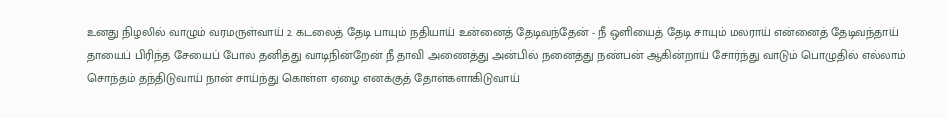உனது நிழலில் வாழும் வரமருள்வாய் 2. கடலைத் தேடி பாயும் நதியாய் உன்னைத் தேடிவந்தேன் - நீ ஒளியைத் தேடி சாயும் மலராய் என்னைத் தேடிவந்தாய் தாயைப் பிரிந்த சேயைப் போல தனித்து வாடிநின்றேன் நீ தாவி அணைத்து அன்பில் நனைத்து நண்பன் ஆகின்றாய் சோர்ந்து வாடும் பொழுதில் எல்லாம் சொந்தம் தந்திடுவாய் நான் சாய்ந்து கொள்ள ஏழை எனக்குத் தோள்களாகிடுவாய்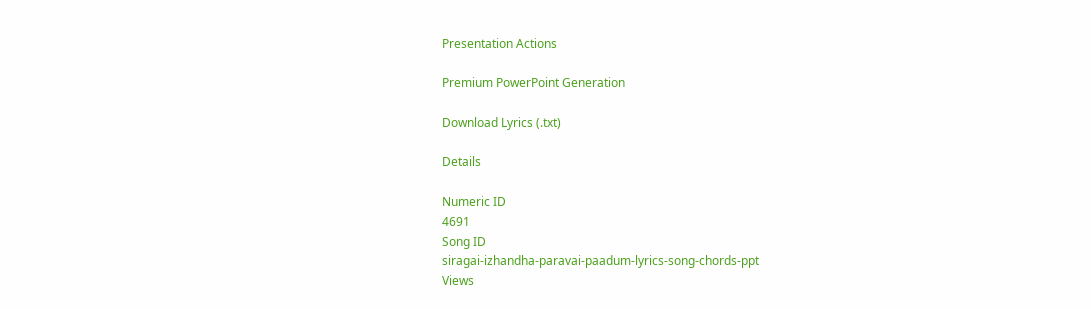Presentation Actions

Premium PowerPoint Generation

Download Lyrics (.txt)

Details

Numeric ID
4691
Song ID
siragai-izhandha-paravai-paadum-lyrics-song-chords-ppt
Views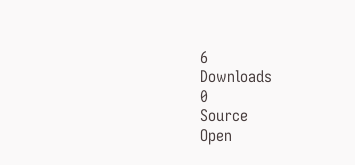6
Downloads
0
Source
Open